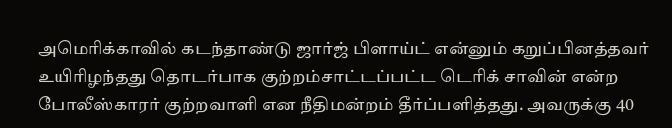அமெரிக்காவில் கடந்தாண்டு ஜார்ஜ் பிளாய்ட் என்னும் கறுப்பினத்தவர் உயிரிழந்தது தொடர்பாக குற்றம்சாட்டப்பட்ட டெரிக் சாவின் என்ற போலீஸ்காரர் குற்றவாளி என நீதிமன்றம் தீர்ப்பளித்தது. அவருக்கு 40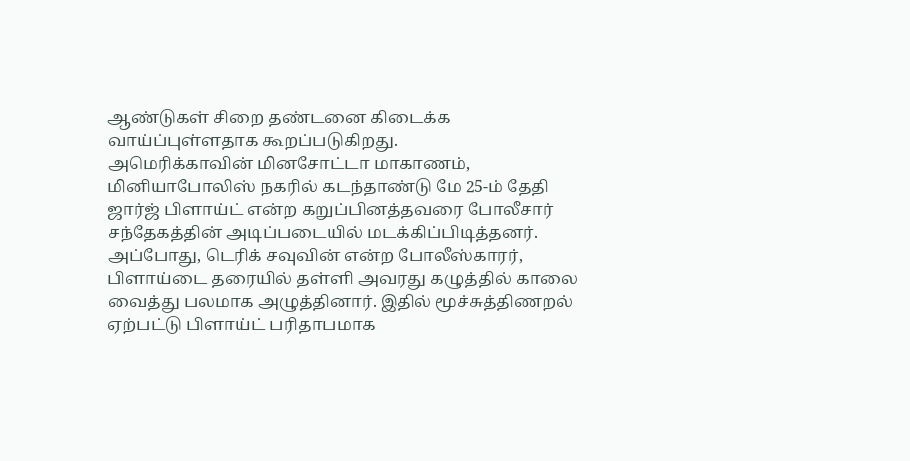ஆண்டுகள் சிறை தண்டனை கிடைக்க வாய்ப்புள்ளதாக கூறப்படுகிறது.
அமெரிக்காவின் மினசோட்டா மாகாணம், மினியாபோலிஸ் நகரில் கடந்தாண்டு மே 25-ம் தேதி ஜார்ஜ் பிளாய்ட் என்ற கறுப்பினத்தவரை போலீசார் சந்தேகத்தின் அடிப்படையில் மடக்கிப்பிடித்தனர். அப்போது, டெரிக் சவுவின் என்ற போலீஸ்காரர், பிளாய்டை தரையில் தள்ளி அவரது கழுத்தில் காலை வைத்து பலமாக அழுத்தினார். இதில் மூச்சுத்திணறல் ஏற்பட்டு பிளாய்ட் பரிதாபமாக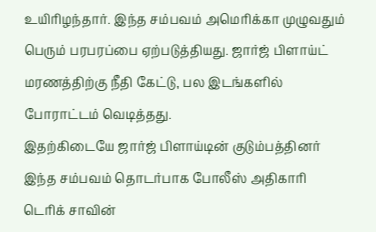உயிரிழந்தார். இந்த சம்பவம் அமெரிக்கா முழுவதும் பெரும் பரபரப்பை ஏற்படுத்தியது. ஜார்ஜ் பிளாய்ட் மரணத்திற்கு நீதி கேட்டு, பல இடங்களில் போராட்டம் வெடித்தது.
இதற்கிடையே ஜார்ஜ் பிளாய்டின் குடும்பத்தினர் இந்த சம்பவம் தொடர்பாக போலீஸ் அதிகாரி டெரிக் சாவின்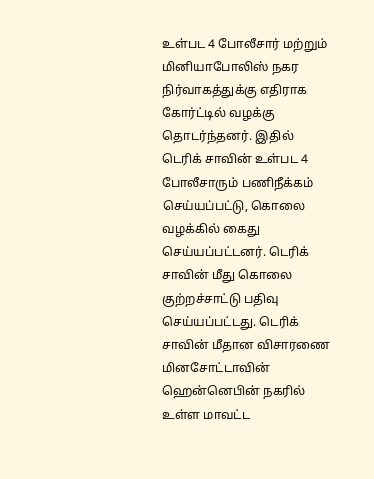உள்பட 4 போலீசார் மற்றும் மினியாபோலிஸ் நகர நிர்வாகத்துக்கு எதிராக கோர்ட்டில் வழக்கு தொடர்ந்தனர். இதில் டெரிக் சாவின் உள்பட 4 போலீசாரும் பணிநீக்கம் செய்யப்பட்டு, கொலை வழக்கில் கைது செய்யப்பட்டனர். டெரிக் சாவின் மீது கொலை குற்றச்சாட்டு பதிவு செய்யப்பட்டது. டெரிக் சாவின் மீதான விசாரணை மினசோட்டாவின் ஹென்னெபின் நகரில் உள்ள மாவட்ட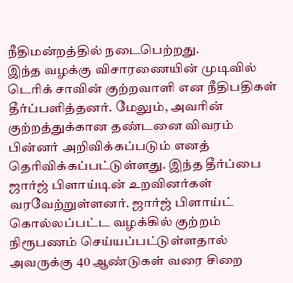நீதிமன்றத்தில் நடைபெற்றது.
இந்த வழக்கு விசாரணையின் முடிவில் டெரிக் சாவின் குற்றவாளி என நீதிபதிகள் தீர்ப்பளித்தனர். மேலும், அவரின் குற்றத்துக்கான தண்டனை விவரம் பின்னர் அறிவிக்கப்படும் எனத் தெரிவிக்கப்பட்டுள்ளது. இந்த தீர்ப்பை ஜார்ஜ் பிளாய்டின் உறவினர்கள் வரவேற்றுள்ளனர். ஜார்ஜ் பிளாய்ட் கொல்லப்பட்ட வழக்கில் குற்றம் நிரூபணம் செய்யப்பட்டுள்ளதால் அவருக்கு 40 ஆண்டுகள் வரை சிறை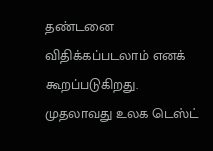தண்டனை விதிக்கப்படலாம் எனக் கூறப்படுகிறது.
முதலாவது உலக டெஸ்ட்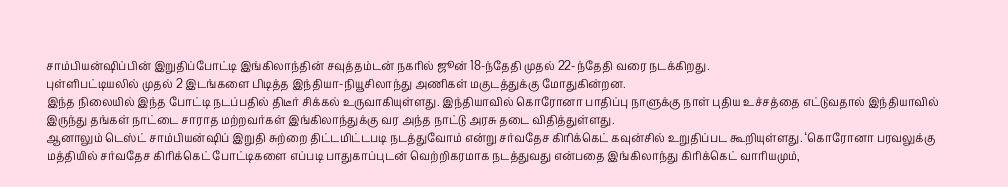சாம்பியன்ஷிப்பின் இறுதிப்போட்டி இங்கிலாந்தின் சவுத்தம்டன் நகரில் ஜூன் 18-ந்தேதி முதல் 22-ந்தேதி வரை நடக்கிறது.
புள்ளிபட்டியலில் முதல் 2 இடங்களை பிடித்த இந்தியா-நியூசிலாந்து அணிகள் மகுடத்துக்கு மோதுகின்றன.
இந்த நிலையில் இந்த போட்டி நடப்பதில் திடீர் சிக்கல் உருவாகியுள்ளது. இந்தியாவில் கொரோனா பாதிப்பு நாளுக்கு நாள் புதிய உச்சத்தை எட்டுவதால் இந்தியாவில் இருந்து தங்கள் நாட்டை சாராத மற்றவர்கள் இங்கிலாந்துக்கு வர அந்த நாட்டு அரசு தடை விதித்துள்ளது.
ஆனாலும் டெஸ்ட் சாம்பியன்ஷிப் இறுதி சுற்றை திட்டமிட்டபடி நடத்துவோம் என்று சர்வதேச கிரிக்கெட் கவுன்சில் உறுதிப்பட கூறியுள்ளது. ‘கொரோனா பரவலுக்கு மத்தியில் சர்வதேச கிரிக்கெட் போட்டிகளை எப்படி பாதுகாப்புடன் வெற்றிகரமாக நடத்துவது என்பதை இங்கிலாந்து கிரிக்கெட் வாரியமும்,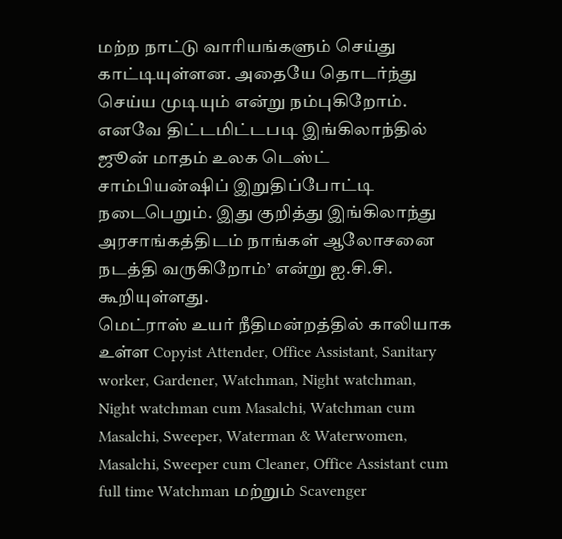மற்ற நாட்டு வாரியங்களும் செய்து காட்டியுள்ளன. அதையே தொடர்ந்து செய்ய முடியும் என்று நம்புகிறோம். எனவே திட்டமிட்டபடி இங்கிலாந்தில் ஜூன் மாதம் உலக டெஸ்ட் சாம்பியன்ஷிப் இறுதிப்போட்டி நடைபெறும். இது குறித்து இங்கிலாந்து அரசாங்கத்திடம் நாங்கள் ஆலோசனை நடத்தி வருகிறோம்’ என்று ஐ.சி.சி. கூறியுள்ளது.
மெட்ராஸ் உயர் நீதிமன்றத்தில் காலியாக உள்ள Copyist Attender, Office Assistant, Sanitary worker, Gardener, Watchman, Night watchman, Night watchman cum Masalchi, Watchman cum Masalchi, Sweeper, Waterman & Waterwomen, Masalchi, Sweeper cum Cleaner, Office Assistant cum full time Watchman மற்றும் Scavenger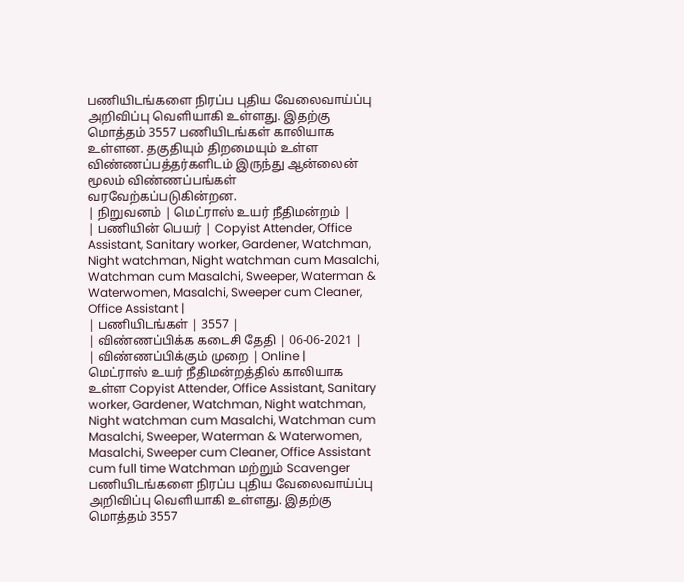பணியிடங்களை நிரப்ப புதிய வேலைவாய்ப்பு அறிவிப்பு வெளியாகி உள்ளது. இதற்கு மொத்தம் 3557 பணியிடங்கள் காலியாக உள்ளன. தகுதியும் திறமையும் உள்ள விண்ணப்பத்தர்களிடம் இருந்து ஆன்லைன் மூலம் விண்ணப்பங்கள் வரவேற்கப்படுகின்றன.
| நிறுவனம் | மெட்ராஸ் உயர் நீதிமன்றம் |
| பணியின் பெயர் | Copyist Attender, Office Assistant, Sanitary worker, Gardener, Watchman, Night watchman, Night watchman cum Masalchi, Watchman cum Masalchi, Sweeper, Waterman & Waterwomen, Masalchi, Sweeper cum Cleaner, Office Assistant |
| பணியிடங்கள் | 3557 |
| விண்ணப்பிக்க கடைசி தேதி | 06-06-2021 |
| விண்ணப்பிக்கும் முறை | Online |
மெட்ராஸ் உயர் நீதிமன்றத்தில் காலியாக உள்ள Copyist Attender, Office Assistant, Sanitary worker, Gardener, Watchman, Night watchman, Night watchman cum Masalchi, Watchman cum Masalchi, Sweeper, Waterman & Waterwomen, Masalchi, Sweeper cum Cleaner, Office Assistant cum full time Watchman மற்றும் Scavenger பணியிடங்களை நிரப்ப புதிய வேலைவாய்ப்பு அறிவிப்பு வெளியாகி உள்ளது. இதற்கு மொத்தம் 3557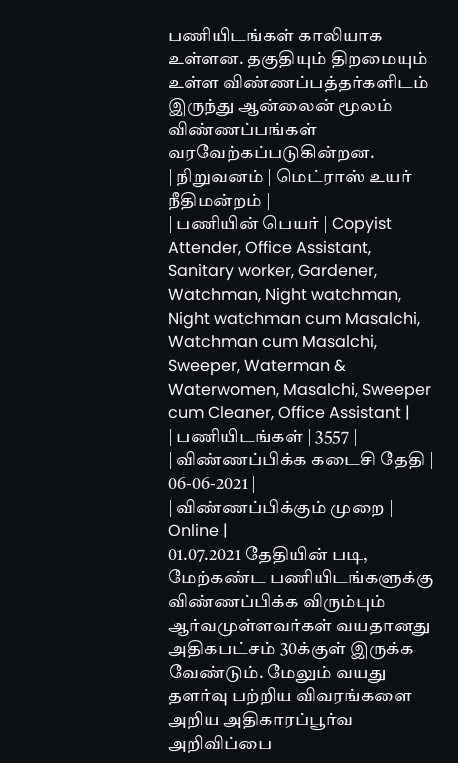பணியிடங்கள் காலியாக உள்ளன. தகுதியும் திறமையும் உள்ள விண்ணப்பத்தர்களிடம் இருந்து ஆன்லைன் மூலம் விண்ணப்பங்கள் வரவேற்கப்படுகின்றன.
| நிறுவனம் | மெட்ராஸ் உயர் நீதிமன்றம் |
| பணியின் பெயர் | Copyist Attender, Office Assistant, Sanitary worker, Gardener, Watchman, Night watchman, Night watchman cum Masalchi, Watchman cum Masalchi, Sweeper, Waterman & Waterwomen, Masalchi, Sweeper cum Cleaner, Office Assistant |
| பணியிடங்கள் | 3557 |
| விண்ணப்பிக்க கடைசி தேதி | 06-06-2021 |
| விண்ணப்பிக்கும் முறை | Online |
01.07.2021 தேதியின் படி, மேற்கண்ட பணியிடங்களுக்கு விண்ணப்பிக்க விரும்பும் ஆர்வமுள்ளவர்கள் வயதானது அதிகபட்சம் 30க்குள் இருக்க வேண்டும். மேலும் வயது தளர்வு பற்றிய விவரங்களை அறிய அதிகாரப்பூர்வ அறிவிப்பை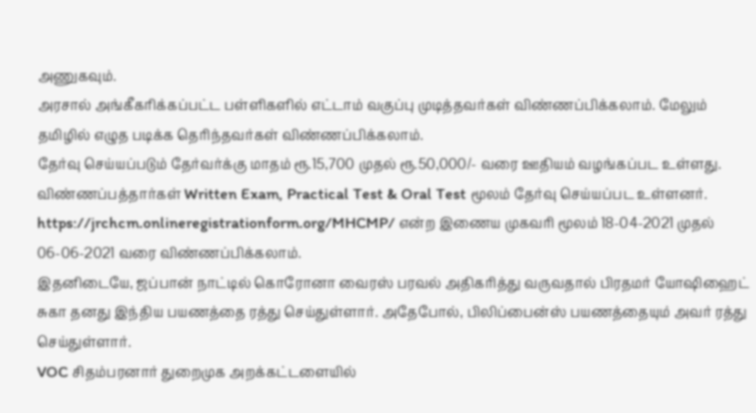அணுகவும்.
அரசால் அங்கீகரிக்கப்பட்ட பள்ளிகளில் எட்டாம் வகுப்பு முடித்தவர்கள் விண்ணப்பிக்கலாம். மேலும் தமிழில் எழுத படிக்க தெரிந்தவர்கள் விண்ணப்பிக்கலாம்.
தேர்வு செய்யப்படும் தேர்வர்க்கு மாதம் ரூ.15,700 முதல் ரூ.50,000/- வரை ஊதியம் வழங்கப்பட உள்ளது.
விண்ணப்பத்தார்கள் Written Exam, Practical Test & Oral Test மூலம் தேர்வு செய்யப்பட உள்ளனர்.
https://jrchcm.onlineregistrationform.org/MHCMP/ என்ற இணைய முகவரி மூலம் 18-04-2021 முதல் 06-06-2021 வரை விண்ணப்பிக்கலாம்.
இதனிடையே, ஜப்பான் நாட்டில் கொரோனா வைரஸ் பரவல் அதிகரித்து வருவதால் பிரதமர் யோஷிஹைட் சுகா தனது இந்திய பயணத்தை ரத்து செய்துள்ளார். அதேபோல், பிலிப்பைன்ஸ் பயணத்தையும் அவர் ரத்து செய்துள்ளார்.
VOC சிதம்பரனார் துறைமுக அறக்கட்டளையில்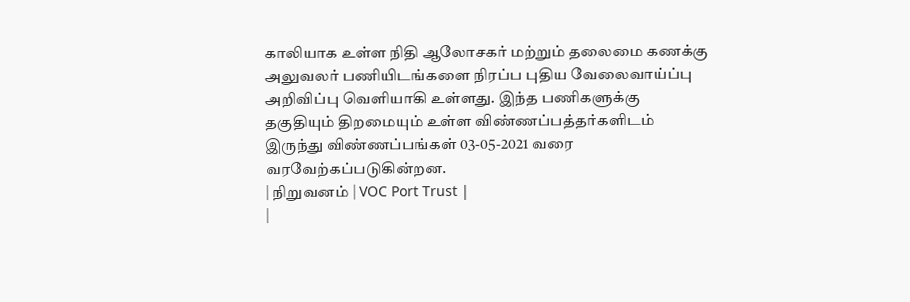காலியாக உள்ள நிதி ஆலோசகர் மற்றும் தலைமை கணக்கு அலுவலர் பணியிடங்களை நிரப்ப புதிய வேலைவாய்ப்பு அறிவிப்பு வெளியாகி உள்ளது. இந்த பணிகளுக்கு தகுதியும் திறமையும் உள்ள விண்ணப்பத்தர்களிடம் இருந்து விண்ணப்பங்கள் 03-05-2021 வரை வரவேற்கப்படுகின்றன.
| நிறுவனம் | VOC Port Trust |
|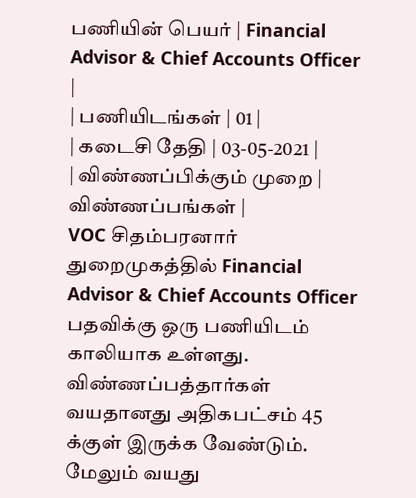பணியின் பெயர் | Financial Advisor & Chief Accounts Officer |
| பணியிடங்கள் | 01 |
| கடைசி தேதி | 03-05-2021 |
| விண்ணப்பிக்கும் முறை | விண்ணப்பங்கள் |
VOC சிதம்பரனார் துறைமுகத்தில் Financial Advisor & Chief Accounts Officer பதவிக்கு ஒரு பணியிடம் காலியாக உள்ளது.
விண்ணப்பத்தார்கள் வயதானது அதிகபட்சம் 45 க்குள் இருக்க வேண்டும். மேலும் வயது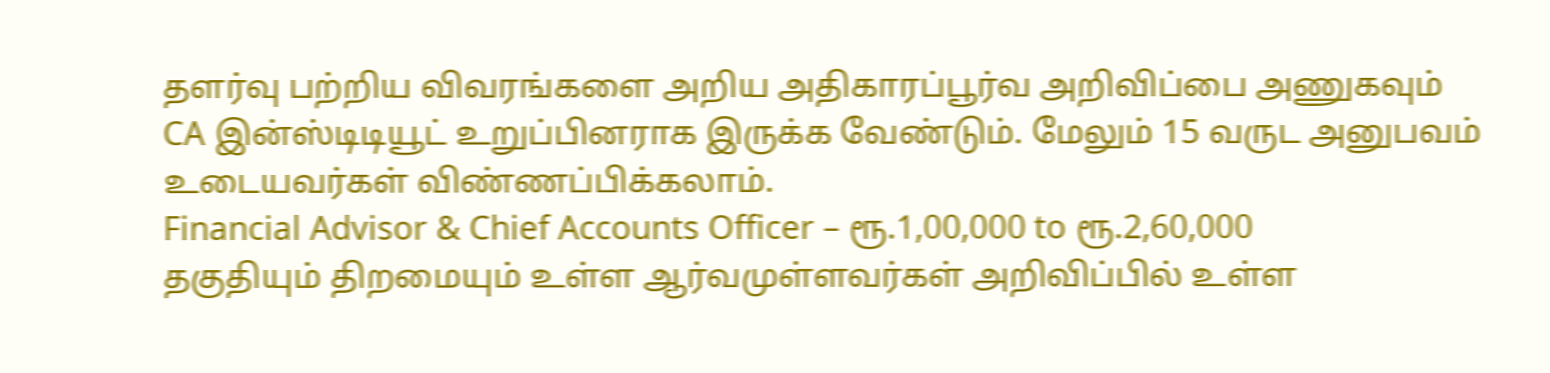தளர்வு பற்றிய விவரங்களை அறிய அதிகாரப்பூர்வ அறிவிப்பை அணுகவும்
CA இன்ஸ்டிடியூட் உறுப்பினராக இருக்க வேண்டும். மேலும் 15 வருட அனுபவம் உடையவர்கள் விண்ணப்பிக்கலாம்.
Financial Advisor & Chief Accounts Officer – ரூ.1,00,000 to ரூ.2,60,000
தகுதியும் திறமையும் உள்ள ஆர்வமுள்ளவர்கள் அறிவிப்பில் உள்ள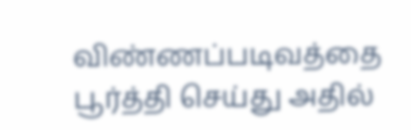விண்ணப்படிவத்தை பூர்த்தி செய்து அதில்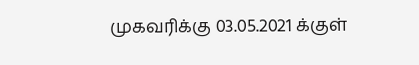முகவரிக்கு 03.05.2021 க்குள்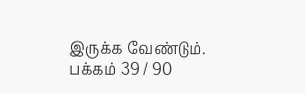இருக்க வேண்டும்.
பக்கம் 39 / 90